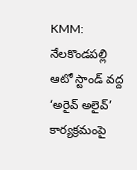KMM: నేలకొండపల్లి ఆటో స్టాండ్ వద్ద ‘అరైవ్ అలైవ్’ కార్యక్రమంపై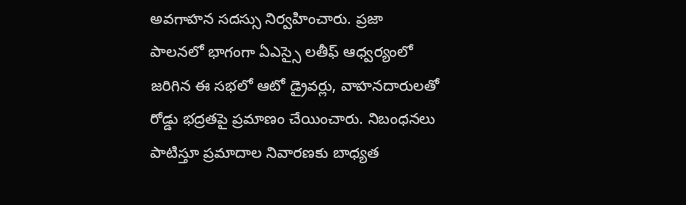అవగాహన సదస్సు నిర్వహించారు. ప్రజా పాలనలో భాగంగా ఏఎస్సై లతీఫ్ ఆధ్వర్యంలో జరిగిన ఈ సభలో ఆటో డ్రైవర్లు, వాహనదారులతో రోడ్డు భద్రతపై ప్రమాణం చేయించారు. నిబంధనలు పాటిస్తూ ప్రమాదాల నివారణకు బాధ్యత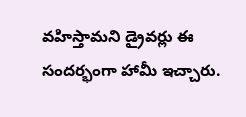వహిస్తామని డ్రైవర్లు ఈ సందర్భంగా హామీ ఇచ్చారు.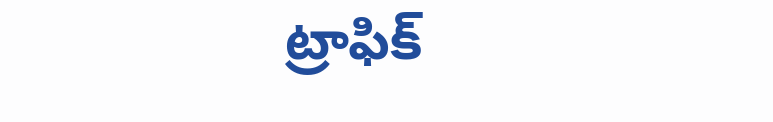ట్రాఫిక్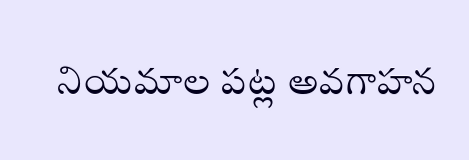నియమాల పట్ల అవగాహన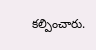కల్పించారు.